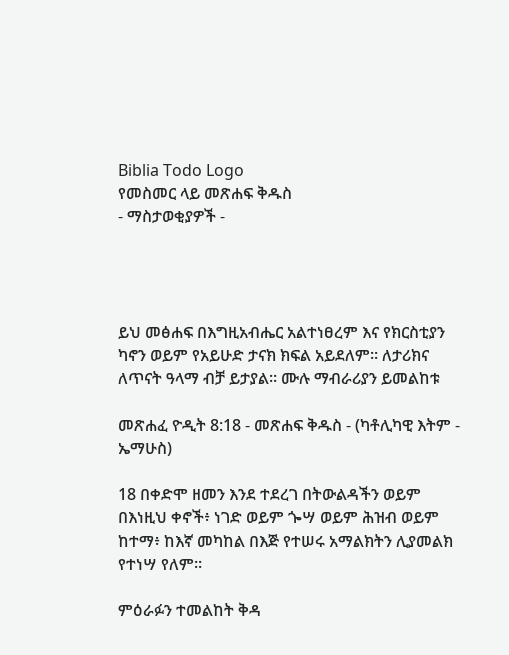Biblia Todo Logo
የመስመር ላይ መጽሐፍ ቅዱስ
- ማስታወቂያዎች -




ይህ መፅሐፍ በእግዚአብሔር አልተነፀረም እና የክርስቲያን ካኖን ወይም የአይሁድ ታናክ ክፍል አይደለም። ለታሪክና ለጥናት ዓላማ ብቻ ይታያል። ሙሉ ማብራሪያን ይመልከቱ

መጽሐፈ ዮዲት 8:18 - መጽሐፍ ቅዱስ - (ካቶሊካዊ እትም - ኤማሁስ)

18 በቀድሞ ዘመን እንደ ተደረገ በትውልዳችን ወይም በእነዚህ ቀኖች፥ ነገድ ወይም ጐሣ ወይም ሕዝብ ወይም ከተማ፥ ከእኛ መካከል በእጅ የተሠሩ አማልክትን ሊያመልክ የተነሣ የለም።

ምዕራፉን ተመልከት ቅዳ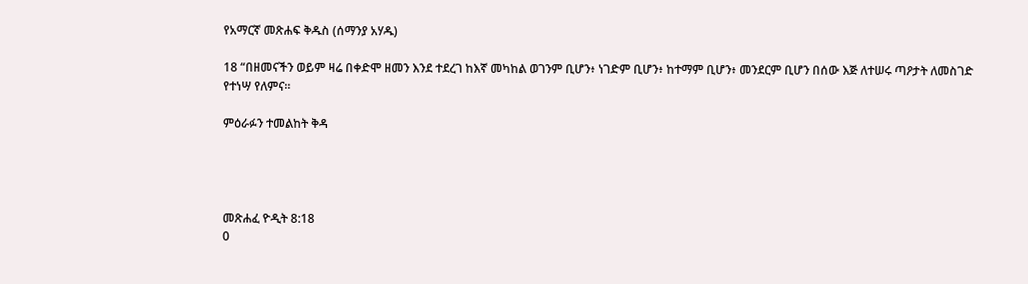የአማርኛ መጽሐፍ ቅዱስ (ሰማንያ አሃዱ)

18 “በዘመናችን ወይም ዛሬ በቀድሞ ዘመን እንደ ተደረገ ከእኛ መካከል ወገንም ቢሆን፥ ነገድም ቢሆን፥ ከተማም ቢሆን፥ መንደርም ቢሆን በሰው እጅ ለተሠሩ ጣዖታት ለመስገድ የተነሣ የለምና።

ምዕራፉን ተመልከት ቅዳ




መጽሐፈ ዮዲት 8:18
0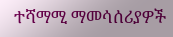ተሻማሚ ማመሳሰሪያዎች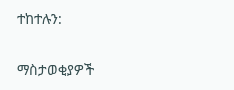ተከተሉን:

ማስታወቂያዎች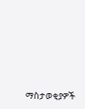ማስታወቂያዎች